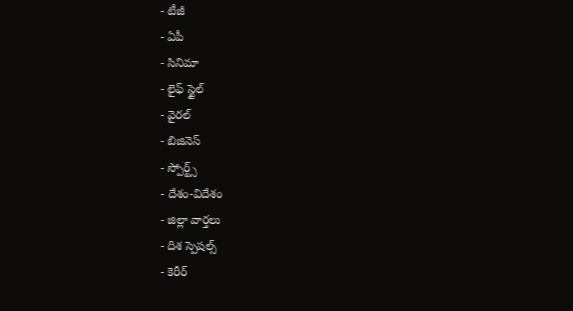- టీజీ
- ఏపీ
- సినిమా
- లైఫ్ స్టైల్
- వైరల్
- బిజినెస్
- స్పోర్ట్స్
- దేశం-విదేశం
- జిల్లా వార్తలు
- దిశ స్పెషల్స్
- కెరీర్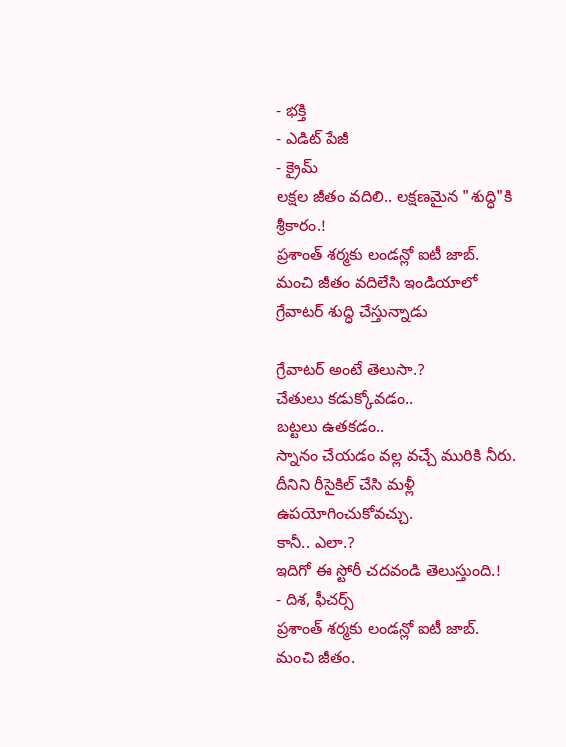- భక్తి
- ఎడిట్ పేజీ
- క్రైమ్
లక్షల జీతం వదిలి.. లక్షణమైన "శుద్ధి"కి శ్రీకారం.!
ప్రశాంత్ శర్మకు లండన్లో ఐటీ జాబ్. మంచి జీతం వదిలేసి ఇండియాలో గ్రేవాటర్ శుద్ధి చేస్తున్నాడు

గ్రేవాటర్ అంటే తెలుసా.?
చేతులు కడుక్కోవడం..
బట్టలు ఉతకడం..
స్నానం చేయడం వల్ల వచ్చే మురికి నీరు.
దీనిని రీసైకిల్ చేసి మళ్లీ ఉపయోగించుకోవచ్చు.
కానీ.. ఎలా.?
ఇదిగో ఈ స్టోరీ చదవండి తెలుస్తుంది.!
- దిశ, ఫీచర్స్
ప్రశాంత్ శర్మకు లండన్లో ఐటీ జాబ్. మంచి జీతం.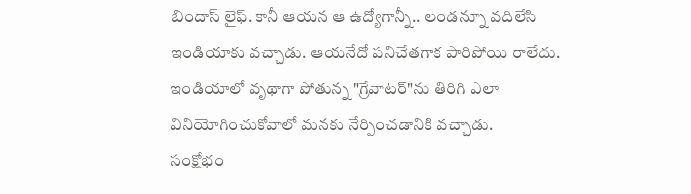బిందాస్ లైఫ్. కానీ ఆయన ఆ ఉద్యోగాన్నీ.. లండన్నూ వదిలేసి ఇండియాకు వచ్చాడు. ఆయనేదో పనిచేతగాక పారిపోయి రాలేదు. ఇండియాలో వృథాగా పోతున్న "గ్రేవాటర్"ను తిరిగి ఎలా వినియోగించుకోవాలో మనకు నేర్పించడానికి వచ్చాడు.
సంక్షోభం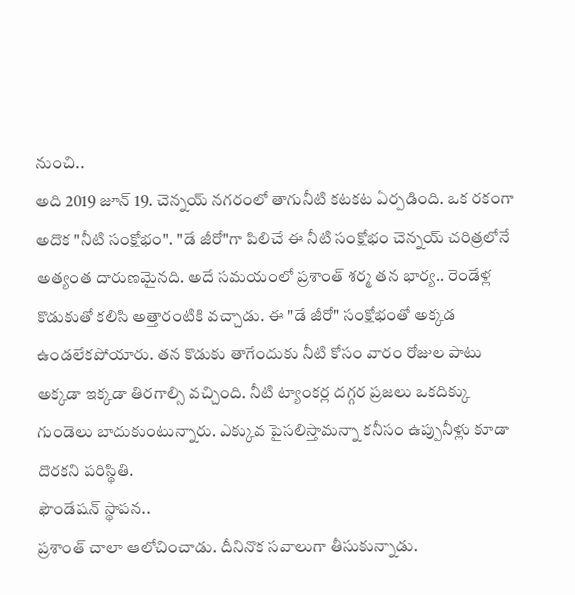నుంచి..
అది 2019 జూన్ 19. చెన్నయ్ నగరంలో తాగునీటి కటకట ఏర్పడింది. ఒక రకంగా అదొక "నీటి సంక్షోభం". "డే జీరో"గా పిలిచే ఈ నీటి సంక్షోభం చెన్నయ్ చరిత్రలోనే అత్యంత దారుణమైనది. అదే సమయంలో ప్రశాంత్ శర్మ తన భార్య.. రెండేళ్ల కొడుకుతో కలిసి అత్తారంటికి వచ్చాడు. ఈ "డే జీరో" సంక్షోభంతో అక్కడ ఉండలేకపోయారు. తన కొడుకు తాగేందుకు నీటి కోసం వారం రోజుల పాటు అక్కడా ఇక్కడా తిరగాల్సి వచ్చింది. నీటి ట్యాంకర్ల దగ్గర ప్రజలు ఒకదిక్కు గుండెలు బాదుకుంటున్నారు. ఎక్కువ పైసలిస్తామన్నా కనీసం ఉప్పునీళ్లు కూడా దొరకని పరిస్థితి.
ఫౌండేషన్ స్థాపన..
ప్రశాంత్ చాలా ఆలోచించాడు. దీనినొక సవాలుగా తీసుకున్నాడు.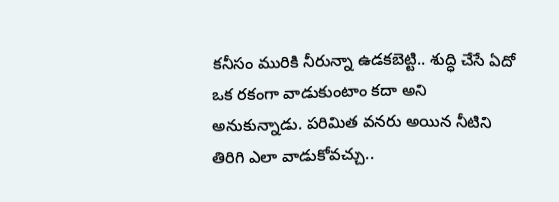కనీసం మురికి నీరున్నా ఉడకబెట్టి.. శుద్ధి చేసే ఏదో ఒక రకంగా వాడుకుంటాం కదా అని అనుకున్నాడు. పరిమిత వనరు అయిన నీటిని తిరిగి ఎలా వాడుకోవచ్చు..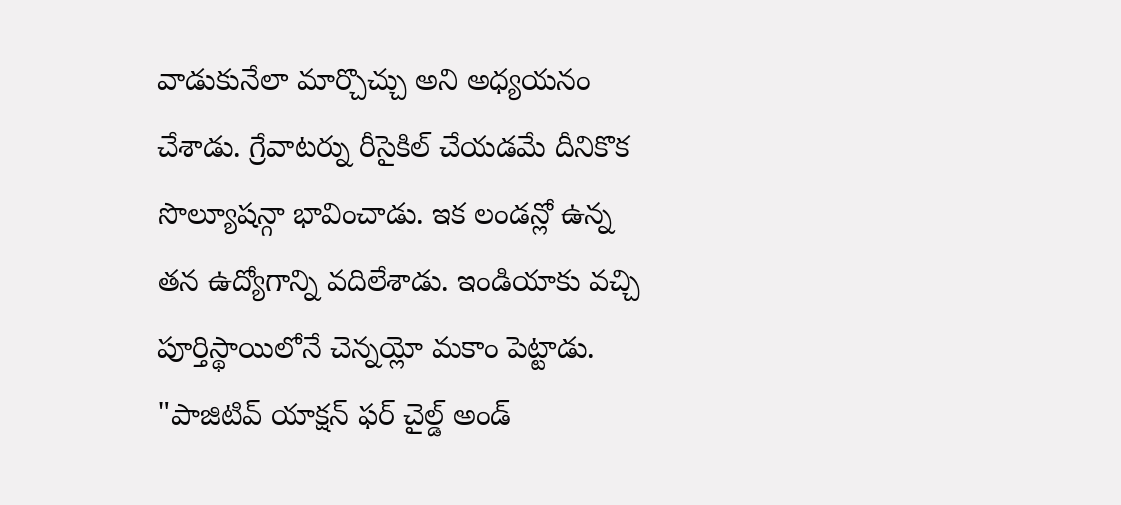వాడుకునేలా మార్చొచ్చు అని అధ్యయనం చేశాడు. గ్రేవాటర్ను రీసైకిల్ చేయడమే దీనికొక సొల్యూషన్గా భావించాడు. ఇక లండన్లో ఉన్న తన ఉద్యోగాన్ని వదిలేశాడు. ఇండియాకు వచ్చి పూర్తిస్థాయిలోనే చెన్నయ్లో మకాం పెట్టాడు. "పాజిటివ్ యాక్షన్ ఫర్ చైల్డ్ అండ్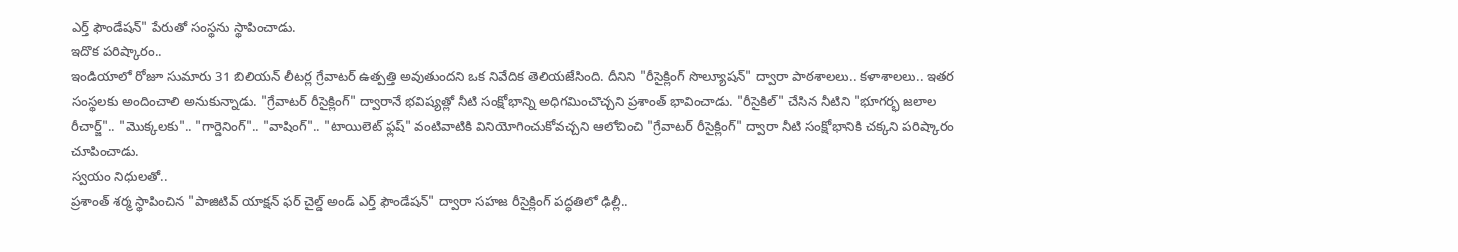ఎర్త్ ఫౌండేషన్" పేరుతో సంస్థను స్థాపించాడు.
ఇదొక పరిష్కారం..
ఇండియాలో రోజూ సుమారు 31 బిలియన్ లీటర్ల గ్రేవాటర్ ఉత్పత్తి అవుతుందని ఒక నివేదిక తెలియజేసింది. దీనిని "రీసైక్లింగ్ సొల్యూషన్" ద్వారా పాఠశాలలు.. కళాశాలలు.. ఇతర సంస్థలకు అందించాలి అనుకున్నాడు. "గ్రేవాటర్ రీసైక్లింగ్" ద్వారానే భవిష్యత్లో నీటి సంక్షోభాన్ని అధిగమించొచ్చని ప్రశాంత్ భావించాడు. "రీసైకిల్" చేసిన నీటిని "భూగర్భ జలాల రీచార్జ్".. "మొక్కలకు".. "గార్డెనింగ్".. "వాషింగ్".. "టాయిలెట్ ఫ్లష్" వంటివాటికి వినియోగించుకోవచ్చని ఆలోచించి "గ్రేవాటర్ రీసైక్లింగ్" ద్వారా నీటి సంక్షోభానికి చక్కని పరిష్కారం చూపించాడు.
స్వయం నిధులతో..
ప్రశాంత్ శర్మ స్థాపించిన "పాజిటివ్ యాక్షన్ ఫర్ చైల్డ్ అండ్ ఎర్త్ ఫౌండేషన్" ద్వారా సహజ రీసైక్లింగ్ పద్ధతిలో ఢిల్లీ..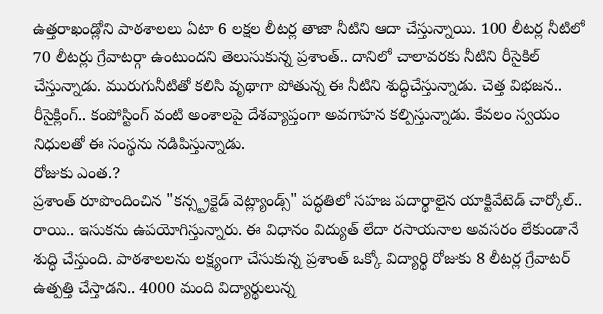ఉత్తరాఖండ్లోని పాఠశాలలు ఏటా 6 లక్షల లీటర్ల తాజా నీటిని ఆదా చేస్తున్నాయి. 100 లీటర్ల నీటిలో 70 లీటర్లు గ్రేవాటర్గా ఉంటుందని తెలుసుకున్న ప్రశాంత్.. దానిలో చాలావరకు నీటిని రీసైకిల్ చేస్తున్నాడు. మురుగునీటితో కలిసి వృథాగా పోతున్న ఈ నీటిని శుద్ధిచేస్తున్నాడు. చెత్త విభజన.. రీసైక్లింగ్.. కంపోస్టింగ్ వంటి అంశాలపై దేశవ్యాప్తంగా అవగాహన కల్పిస్తున్నాడు. కేవలం స్వయం నిధులతో ఈ సంస్థను నడిపిస్తున్నాడు.
రోజుకు ఎంత.?
ప్రశాంత్ రూపొందించిన "కన్స్ట్రక్టెడ్ వెట్ల్యాండ్స్" పద్ధతిలో సహజ పదార్థాలైన యాక్టివేటెడ్ చార్కోల్.. రాయి.. ఇసుకను ఉపయోగిస్తున్నారు. ఈ విధానం విద్యుత్ లేదా రసాయనాల అవసరం లేకుండానే శుద్ధి చేస్తుంది. పాఠశాలలను లక్ష్యంగా చేసుకున్న ప్రశాంత్ ఒక్కో విద్యార్థి రోజుకు 8 లీటర్ల గ్రేవాటర్ ఉత్పత్తి చేస్తాడని.. 4000 మంది విద్యార్థులున్న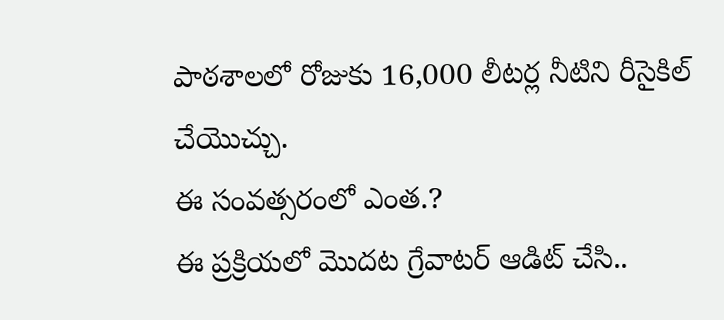పాఠశాలలో రోజుకు 16,000 లీటర్ల నీటిని రీసైకిల్ చేయొచ్చు.
ఈ సంవత్సరంలో ఎంత.?
ఈ ప్రక్రియలో మొదట గ్రేవాటర్ ఆడిట్ చేసి..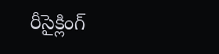రీసైక్లింగ్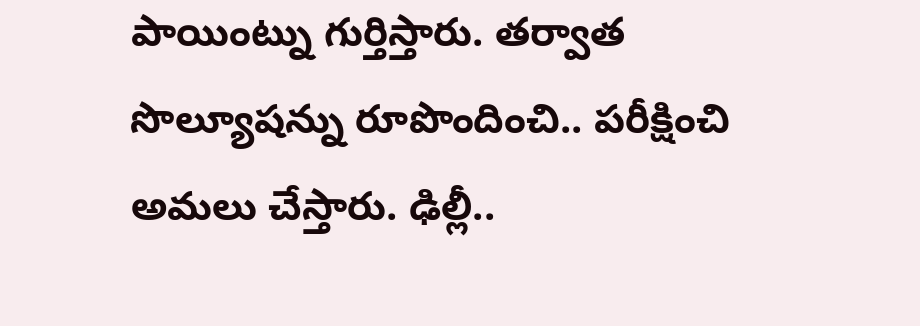పాయింట్ను గుర్తిస్తారు. తర్వాత సొల్యూషన్ను రూపొందించి.. పరీక్షించి అమలు చేస్తారు. ఢిల్లీ..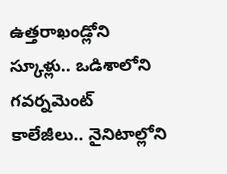ఉత్తరాఖండ్లోని స్కూళ్లు.. ఒడిశాలోని గవర్నమెంట్ కాలేజీలు.. నైనిటాల్లోని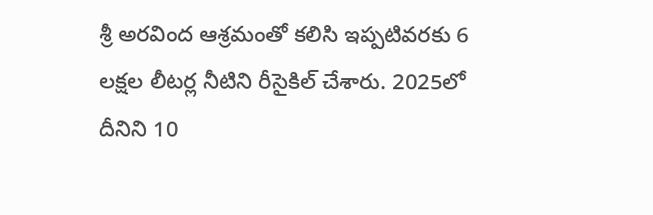శ్రీ అరవింద ఆశ్రమంతో కలిసి ఇప్పటివరకు 6 లక్షల లీటర్ల నీటిని రీసైకిల్ చేశారు. 2025లో దీనిని 10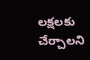లక్షలకు చేర్చాలని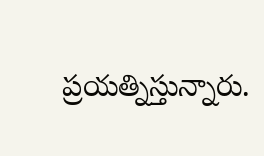ప్రయత్నిస్తున్నారు.